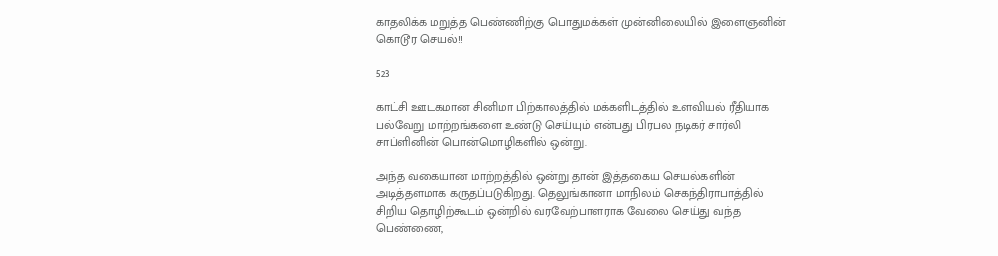காதலிக்க மறுத்த பெண்ணிற்கு பொதுமக்கள் முன்னிலையில் இளைஞனின் கொடூர செயல்!!

523

காட்சி ஊடகமான சினிமா பிற்காலத்தில் மக்களிடத்தில் உளவியல் ரீதியாக பல்வேறு மாற்றங்களை உண்டு செய்யும் என்பது பிரபல நடிகர் சார்லி சாப்ளினின் பொன்மொழிகளில் ஒன்று.

அந்த வகையான மாற்றத்தில் ஒன்று தான் இத்தகைய செயல்களின் அடித்தளமாக கருதப்படுகிறது. தெலுங்கானா மாநிலம் செகந்திராபாத்தில் சிறிய தொழிற்கூடம் ஒன்றில் வரவேற்பாளராக வேலை செய்து வந்த பெண்ணை,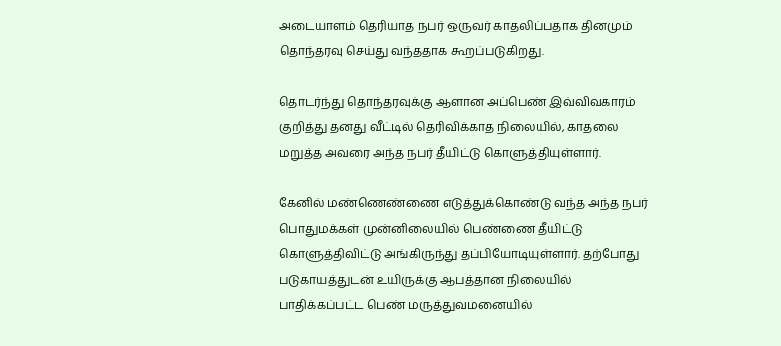அடையாளம் தெரியாத நபர் ஒருவர் காதலிப்பதாக தினமும் தொந்தரவு செய்து வந்ததாக கூறப்படுகிறது.

தொடர்ந்து தொந்தரவுக்கு ஆளான அப்பெண் இவ்விவகாரம் குறித்து தனது வீட்டில் தெரிவிக்காத நிலையில், காதலை மறுத்த அவரை அந்த நபர் தீயிட்டு கொளுத்தியுள்ளார்.

கேனில் மண்ணெண்ணை எடுத்துக்கொண்டு வந்த அந்த நபர் பொதுமக்கள் முன்னிலையில் பெண்ணை தீயிட்டு கொளுத்திவிட்டு அங்கிருந்து தப்பியோடியுள்ளார். தற்போது படுகாயத்துடன் உயிருக்கு ஆபத்தான நிலையில் பாதிக்கப்பட்ட பெண் மருத்துவமனையில்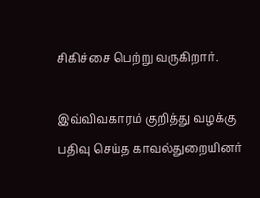சிகிச்சை பெற்று வருகிறார்.

இவ்விவகாரம் குறித்து வழக்கு பதிவு செய்த காவல்துறையினர்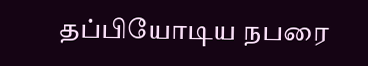தப்பியோடிய நபரை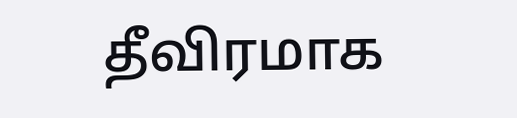தீவிரமாக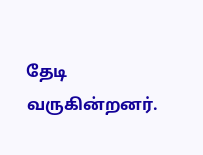தேடி வருகின்றனர்.